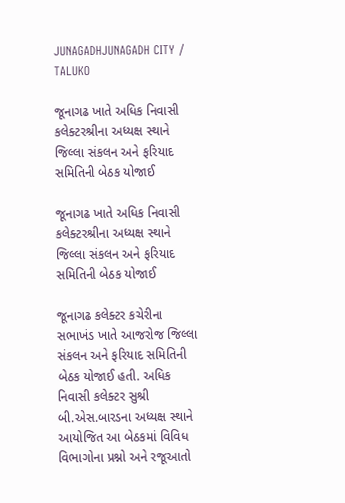JUNAGADHJUNAGADH CITY / TALUKO

જૂનાગઢ ખાતે અધિક નિવાસી કલેક્ટરશ્રીના અધ્યક્ષ સ્થાને જિલ્લા સંકલન અને ફરિયાદ સમિતિની બેઠક યોજાઈ

જૂનાગઢ ખાતે અધિક નિવાસી કલેક્ટરશ્રીના અધ્યક્ષ સ્થાને જિલ્લા સંકલન અને ફરિયાદ સમિતિની બેઠક યોજાઈ

જૂનાગઢ કલેક્ટર કચેરીના સભાખંડ ખાતે આજરોજ જિલ્લા સંકલન અને ફરિયાદ સમિતિની બેઠક યોજાઈ હતી. અધિક નિવાસી કલેક્ટર સુશ્રી બી.એસ.બારડના અધ્યક્ષ સ્થાને આયોજિત આ બેઠકમાં વિવિધ વિભાગોના પ્રશ્નો અને રજૂઆતો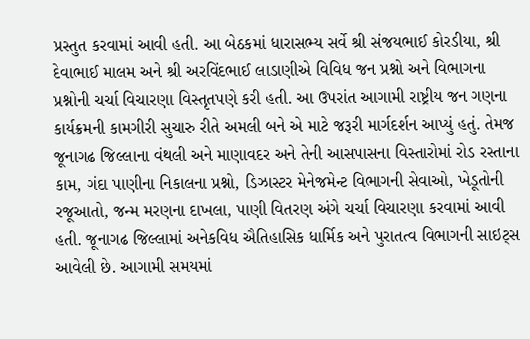પ્રસ્તુત કરવામાં આવી હતી. આ બેઠકમાં ધારાસભ્ય સર્વે શ્રી સંજયભાઈ કોરડીયા, શ્રી દેવાભાઈ માલમ અને શ્રી અરવિંદભાઈ લાડાણીએ વિવિધ જન પ્રશ્નો અને વિભાગના પ્રશ્નોની ચર્ચા વિચારણા વિસ્તૃતપણે કરી હતી. આ ઉપરાંત આગામી રાષ્ટ્રીય જન ગણના કાર્યક્રમની કામગીરી સુચારુ રીતે અમલી બને એ માટે જરૂરી માર્ગદર્શન આપ્યું હતું. તેમજ જૂનાગઢ જિલ્લાના વંથલી અને માણાવદર અને તેની આસપાસના વિસ્તારોમાં રોડ રસ્તાના કામ, ગંદા પાણીના નિકાલના પ્રશ્નો, ડિઝાસ્ટર મેનેજમેન્ટ વિભાગની સેવાઓ, ખેડૂતોની રજૂઆતો, જન્મ મરણના દાખલા, પાણી વિતરણ અંગે ચર્ચા વિચારણા કરવામાં આવી હતી. જૂનાગઢ જિલ્લામાં અનેકવિધ ઐતિહાસિક ધાર્મિક અને પુરાતત્વ વિભાગની સાઇટ્સ આવેલી છે. આગામી સમયમાં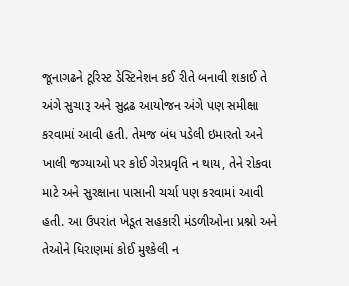જૂનાગઢને ટૂરિસ્ટ ડેસ્ટિનેશન કઈ રીતે બનાવી શકાઈ તે અંગે સુચારૂ અને સુદ્રઢ આયોજન અંગે પણ સમીક્ષા કરવામાં આવી હતી. તેમજ બંધ પડેલી ઇમારતો અને ખાલી જગ્યાઓ પર કોઈ ગેરપ્રવૃતિ ન થાય, તેને રોકવા માટે અને સુરક્ષાના પાસાની ચર્ચા પણ કરવામાં આવી હતી. આ ઉપરાંત ખેડૂત સહકારી મંડળીઓના પ્રશ્નો અને તેઓને ધિરાણમાં કોઈ મુશ્કેલી ન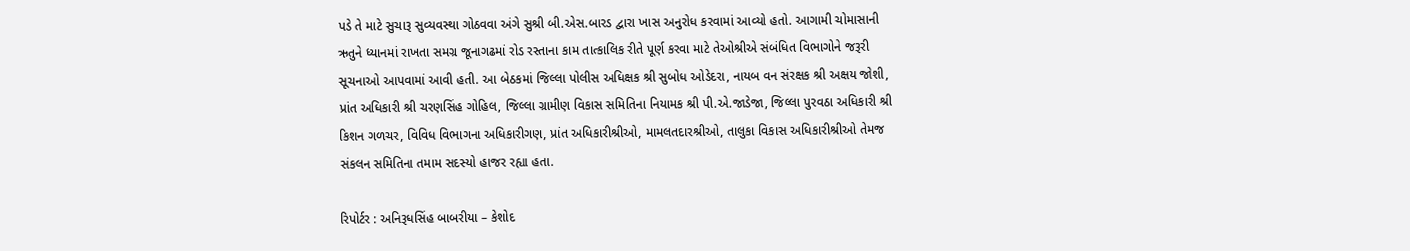પડે તે માટે સુચારૂ સુવ્યવસ્થા ગોઠવવા અંગે સુશ્રી બી.એસ.બારડ દ્વારા ખાસ અનુરોધ કરવામાં આવ્યો હતો. આગામી ચોમાસાની ઋતુને ધ્યાનમાં રાખતા સમગ્ર જૂનાગઢમાં રોડ રસ્તાના કામ તાત્કાલિક રીતે પૂર્ણ કરવા માટે તેઓશ્રીએ સંબંધિત વિભાગોને જરૂરી સૂચનાઓ આપવામાં આવી હતી. આ બેઠકમાં જિલ્લા પોલીસ અધિક્ષક શ્રી સુબોધ ઓડેદરા, નાયબ વન સંરક્ષક શ્રી અક્ષય જોશી, પ્રાંત અધિકારી શ્રી ચરણસિંહ ગોહિલ, જિલ્લા ગ્રામીણ વિકાસ સમિતિના નિયામક શ્રી પી.એ.જાડેજા, જિલ્લા પુરવઠા અધિકારી શ્રી કિશન ગળચર, વિવિધ વિભાગના અધિકારીગણ, પ્રાંત અધિકારીશ્રીઓ, મામલતદારશ્રીઓ, તાલુકા વિકાસ અધિકારીશ્રીઓ તેમજ સંકલન સમિતિના તમામ સદસ્યો હાજર રહ્યા હતા.

રિપોર્ટર : અનિરૂધસિંહ બાબરીયા – કેશોદ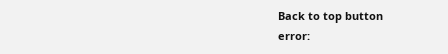Back to top button
error: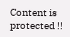Content is protected !!